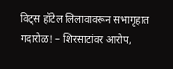विट्स हॉटेल लिलावावरून सभागृहात गदारोळ! – शिरसाटांवर आरोप,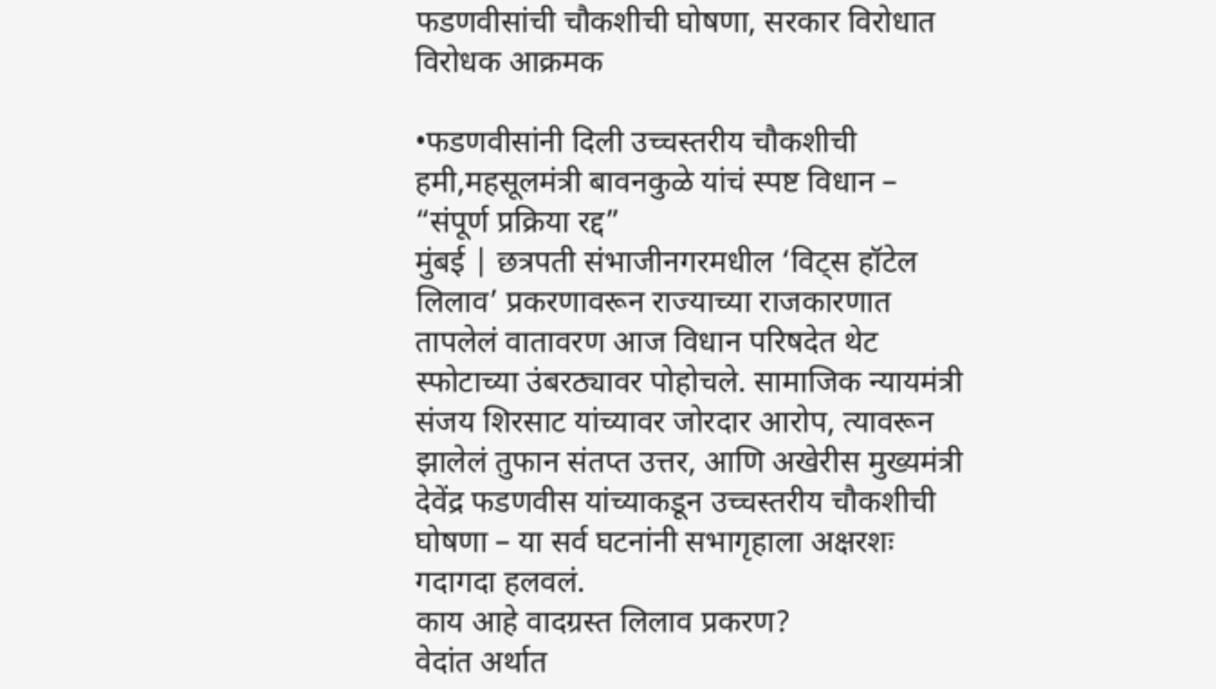फडणवीसांची चौकशीची घोषणा, सरकार विरोधात विरोधक आक्रमक

•फडणवीसांनी दिली उच्चस्तरीय चौकशीची हमी,महसूलमंत्री बावनकुळे यांचं स्पष्ट विधान – “संपूर्ण प्रक्रिया रद्द”
मुंबई | छत्रपती संभाजीनगरमधील ‘विट्स हॉटेल लिलाव’ प्रकरणावरून राज्याच्या राजकारणात तापलेलं वातावरण आज विधान परिषदेत थेट स्फोटाच्या उंबरठ्यावर पोहोचले. सामाजिक न्यायमंत्री संजय शिरसाट यांच्यावर जोरदार आरोप, त्यावरून झालेलं तुफान संतप्त उत्तर, आणि अखेरीस मुख्यमंत्री देवेंद्र फडणवीस यांच्याकडून उच्चस्तरीय चौकशीची घोषणा – या सर्व घटनांनी सभागृहाला अक्षरशः गदागदा हलवलं.
काय आहे वादग्रस्त लिलाव प्रकरण?
वेदांत अर्थात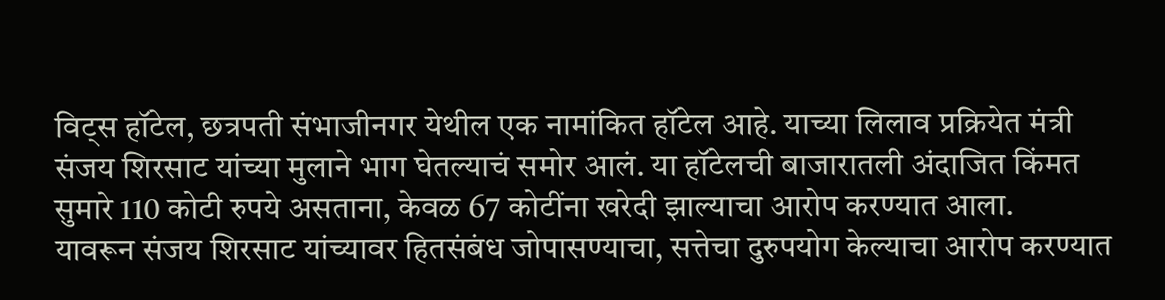विट्स हॉटेल, छत्रपती संभाजीनगर येथील एक नामांकित हॉटेल आहे. याच्या लिलाव प्रक्रियेत मंत्री संजय शिरसाट यांच्या मुलाने भाग घेतल्याचं समोर आलं. या हॉटेलची बाजारातली अंदाजित किंमत सुमारे 110 कोटी रुपये असताना, केवळ 67 कोटींना खरेदी झाल्याचा आरोप करण्यात आला.
यावरून संजय शिरसाट यांच्यावर हितसंबंध जोपासण्याचा, सत्तेचा दुरुपयोग केल्याचा आरोप करण्यात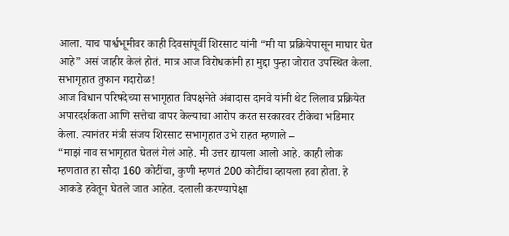आला. याच पार्श्वभूमीवर काही दिवसांपूर्वी शिरसाट यांनी “मी या प्रक्रियेपासून माघार घेत आहे” असं जाहीर केलं होतं. मात्र आज विरोधकांनी हा मुद्दा पुन्हा जोरात उपस्थित केला.
सभागृहात तुफान गदारोळ!
आज विधान परिषदेच्या सभागृहात विपक्षनेते अंबादास दानवे यांनी थेट लिलाव प्रक्रियेत अपारदर्शकता आणि सत्तेचा वापर केल्याचा आरोप करत सरकारवर टीकेचा भडिमार केला. त्यानंतर मंत्री संजय शिरसाट सभागृहात उभे राहत म्हणाले –
“माझं नाव सभागृहात घेतलं गेलं आहे. मी उत्तर द्यायला आलो आहे. काही लोक म्हणतात हा सौदा 160 कोटींचा, कुणी म्हणतं 200 कोटींचा व्हायला हवा होता. हे आकडे हवेतून घेतले जात आहेत. दलाली करण्यापेक्षा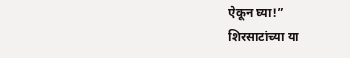ऐकून घ्या!”
शिरसाटांच्या या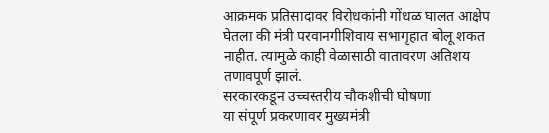आक्रमक प्रतिसादावर विरोधकांनी गोंधळ घालत आक्षेप घेतला की मंत्री परवानगीशिवाय सभागृहात बोलू शकत नाहीत. त्यामुळे काही वेळासाठी वातावरण अतिशय तणावपूर्ण झालं.
सरकारकडून उच्चस्तरीय चौकशीची घोषणा
या संपूर्ण प्रकरणावर मुख्यमंत्री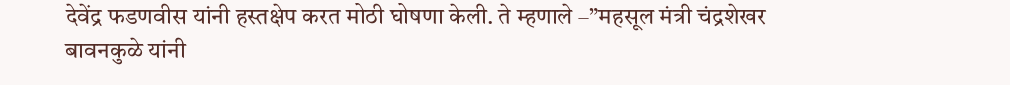देवेंद्र फडणवीस यांनी हस्तक्षेप करत मोठी घोषणा केली. ते म्हणाले –”महसूल मंत्री चंद्रशेखर बावनकुळे यांनी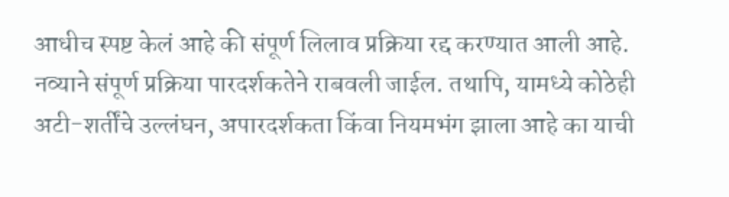आधीच स्पष्ट केलं आहे की संपूर्ण लिलाव प्रक्रिया रद्द करण्यात आली आहे. नव्याने संपूर्ण प्रक्रिया पारदर्शकतेने राबवली जाईल. तथापि, यामध्ये कोठेही अटी-शर्तींचे उल्लंघन, अपारदर्शकता किंवा नियमभंग झाला आहे का याची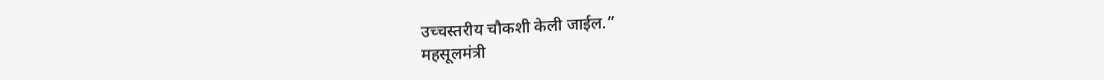उच्चस्तरीय चौकशी केली जाईल.”
महसूलमंत्री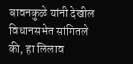बावनकुळे यांनी देखील विधानसभेत सांगितले की, हा लिलाव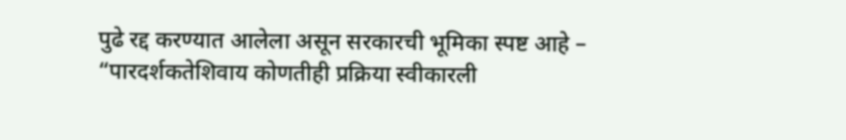पुढे रद्द करण्यात आलेला असून सरकारची भूमिका स्पष्ट आहे – “पारदर्शकतेशिवाय कोणतीही प्रक्रिया स्वीकारली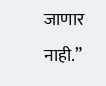जाणार नाही.”